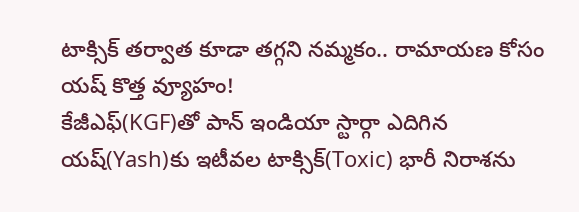టాక్సిక్ తర్వాత కూడా తగ్గని నమ్మకం.. రామాయణ కోసం యష్ కొత్త వ్యూహం!
కేజీఎఫ్(KGF)తో పాన్ ఇండియా స్టార్గా ఎదిగిన యష్(Yash)కు ఇటీవల టాక్సిక్(Toxic) భారీ నిరాశను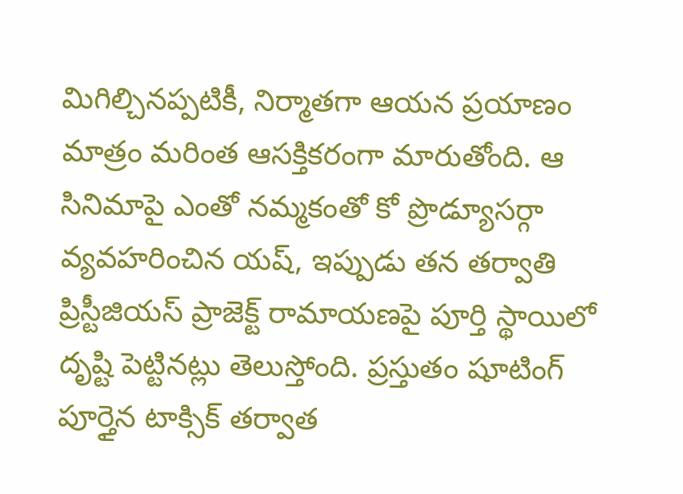మిగిల్చినప్పటికీ, నిర్మాతగా ఆయన ప్రయాణం మాత్రం మరింత ఆసక్తికరంగా మారుతోంది. ఆ సినిమాపై ఎంతో నమ్మకంతో కో ప్రొడ్యూసర్గా వ్యవహరించిన యష్, ఇప్పుడు తన తర్వాతి ప్రిస్టీజియస్ ప్రాజెక్ట్ రామాయణపై పూర్తి స్థాయిలో దృష్టి పెట్టినట్లు తెలుస్తోంది. ప్రస్తుతం షూటింగ్ పూర్తైన టాక్సిక్ తర్వాత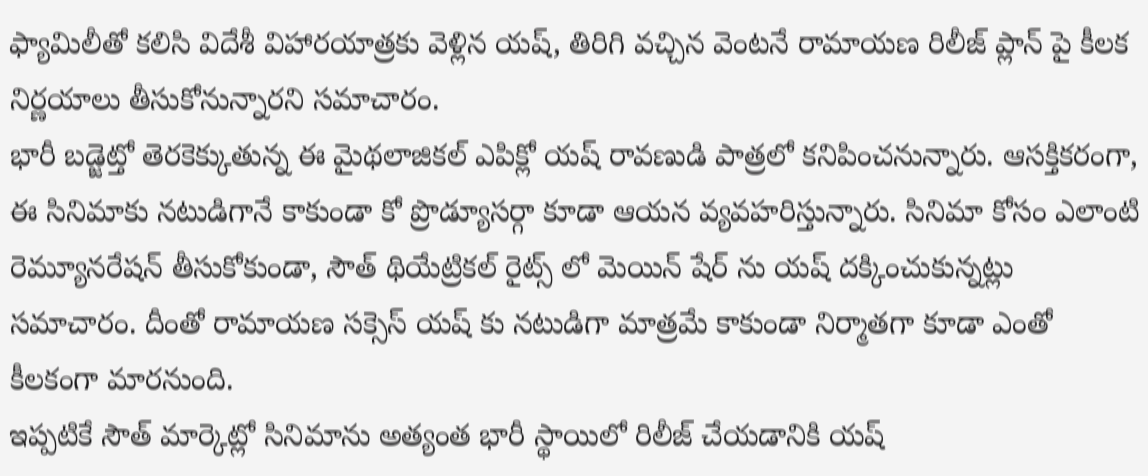ఫ్యామిలీతో కలిసి విదేశీ విహారయాత్రకు వెళ్లిన యష్, తిరిగి వచ్చిన వెంటనే రామాయణ రిలీజ్ ప్లాన్ పై కీలక నిర్ణయాలు తీసుకోనున్నారని సమాచారం.
భారీ బడ్జెట్తో తెరకెక్కుతున్న ఈ మైథలాజికల్ ఎపిక్లో యష్ రావణుడి పాత్రలో కనిపించనున్నారు. ఆసక్తికరంగా, ఈ సినిమాకు నటుడిగానే కాకుండా కో ప్రొడ్యూసర్గా కూడా ఆయన వ్యవహరిస్తున్నారు. సినిమా కోసం ఎలాంటి రెమ్యూనరేషన్ తీసుకోకుండా, సౌత్ థియేట్రికల్ రైట్స్ లో మెయిన్ షేర్ ను యష్ దక్కించుకున్నట్లు సమాచారం. దీంతో రామాయణ సక్సెస్ యష్ కు నటుడిగా మాత్రమే కాకుండా నిర్మాతగా కూడా ఎంతో కీలకంగా మారనుంది.
ఇప్పటికే సౌత్ మార్కెట్లో సినిమాను అత్యంత భారీ స్థాయిలో రిలీజ్ చేయడానికి యష్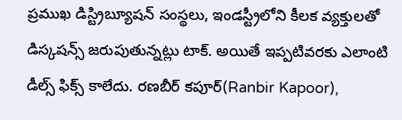ప్రముఖ డిస్ట్రిబ్యూషన్ సంస్థలు, ఇండస్ట్రీలోని కీలక వ్యక్తులతో డిస్కషన్స్ జరుపుతున్నట్లు టాక్. అయితే ఇప్పటివరకు ఎలాంటి డీల్స్ ఫిక్స్ కాలేదు. రణబీర్ కపూర్(Ranbir Kapoor),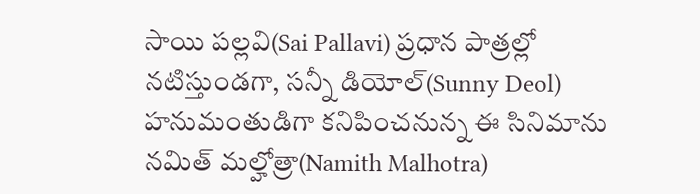సాయి పల్లవి(Sai Pallavi) ప్రధాన పాత్రల్లో నటిస్తుండగా, సన్నీ డియోల్(Sunny Deol) హనుమంతుడిగా కనిపించనున్న ఈ సినిమాను నమిత్ మల్హోత్రా(Namith Malhotra)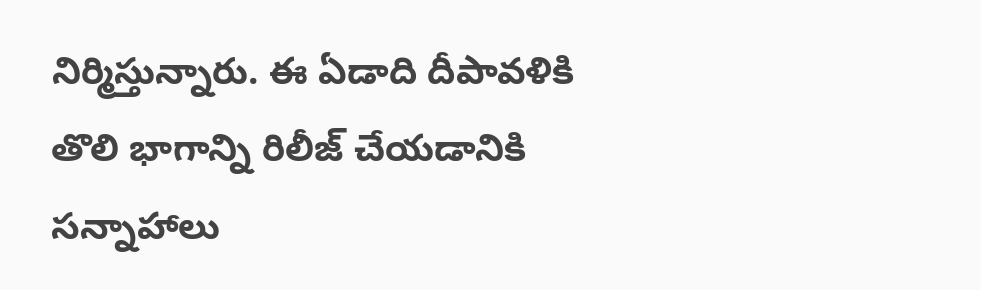నిర్మిస్తున్నారు. ఈ ఏడాది దీపావళికి తొలి భాగాన్ని రిలీజ్ చేయడానికి సన్నాహాలు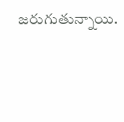జరుగుతున్నాయి.